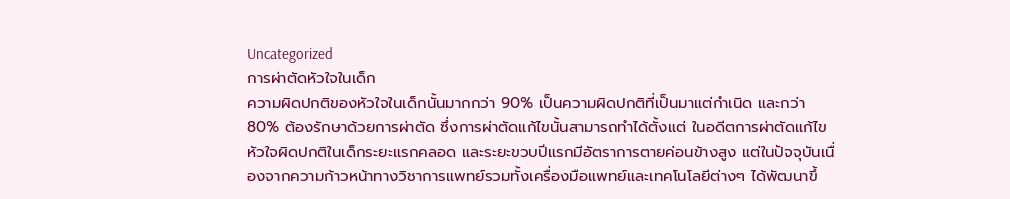Uncategorized
การผ่าตัดหัวใจในเด็ก
ความผิดปกติของหัวใจในเด็กนั้นมากกว่า 90% เป็นความผิดปกติที่เป็นมาแต่กำเนิด และกว่า 80% ต้องรักษาด้วยการผ่าตัด ซึ่งการผ่าตัดแก้ไขนั้นสามารถทำได้ตั้งแต่ ในอดีตการผ่าตัดแก้ไขหัวใจผิดปกติในเด็กระยะแรกคลอด และระยะขวบปีแรกมีอัตราการตายค่อนข้างสูง แต่ในปัจจุบันเนื่องจากความก้าวหน้าทางวิชาการแพทย์รวมทั้งเครื่องมือแพทย์และเทคโนโลยีต่างๆ ได้พัฒนาขึ้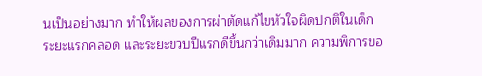นเป็นอย่างมาก ทำให้ผลของการผ่าตัดแก้ไขหัวใจผิดปกติในเด็กระยะแรกคลอด และระยะขวบปีแรกดีขึ้นกว่าเดิมมาก ความพิการขอ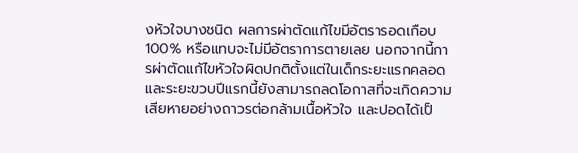งหัวใจบางชนิด ผลการผ่าตัดแก้ไขมีอัตรารอดเกือบ 100% หรือแทบจะไม่มีอัตราการตายเลย นอกจากนี้การผ่าตัดแก้ไขหัวใจผิดปกติตั้งแต่ในเด็กระยะแรกคลอด และระยะขวบปีแรกนี้ยังสามารถลดโอกาสที่จะเกิดความเสียหายอย่างถาวรต่อกล้ามเนื้อหัวใจ และปอดได้เป็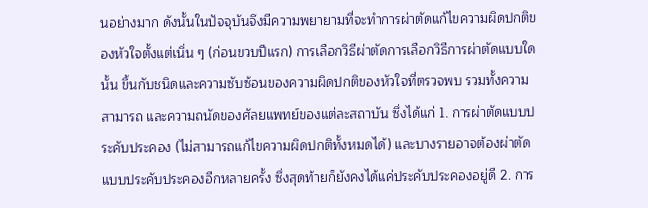นอย่างมาก ดังนั้นในปัจจุบันจึงมีความพยายามที่จะทำการผ่าตัดแก้ไขความผิดปกติของหัวใจตั้งแต่เนิ่น ๆ (ก่อนขวบปีแรก) การเลือกวิธีผ่าตัดการเลือกวิธีการผ่าตัดแบบใดนั้น ขึ้นกับชนิดและความซับซ้อนของความผิดปกติของหัวใจที่ตรวจพบ รวมทั้งความสามารถ และความถนัดของศัลยแพทย์ของแต่ละสถาบัน ซึ่งได้แก่ 1. การผ่าตัดแบบประคับประคอง (ไม่สามารถแก้ไขความผิดปกติทั้งหมดได้) และบางรายอาจต้องผ่าตัดแบบประคับประคองอีกหลายครั้ง ซึ่งสุดท้ายก็ยังคงได้แค่ประคับประคองอยู่ดี 2. การ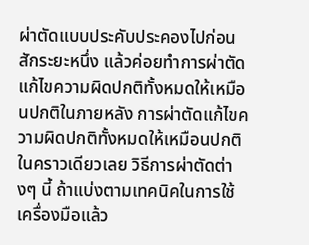ผ่าตัดแบบประคับประคองไปก่อนสักระยะหนึ่ง แล้วค่อยทำการผ่าตัดแก้ไขความผิดปกติทั้งหมดให้เหมือนปกติในภายหลัง การผ่าตัดแก้ไขความผิดปกติทั้งหมดให้เหมือนปกติในคราวเดียวเลย วิธีการผ่าตัดต่างๆ นี้ ถ้าแบ่งตามเทคนิคในการใช้เครื่องมือแล้ว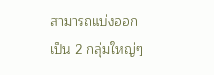สามารถแบ่งออกเป็น 2 กลุ่มใหญ่ๆ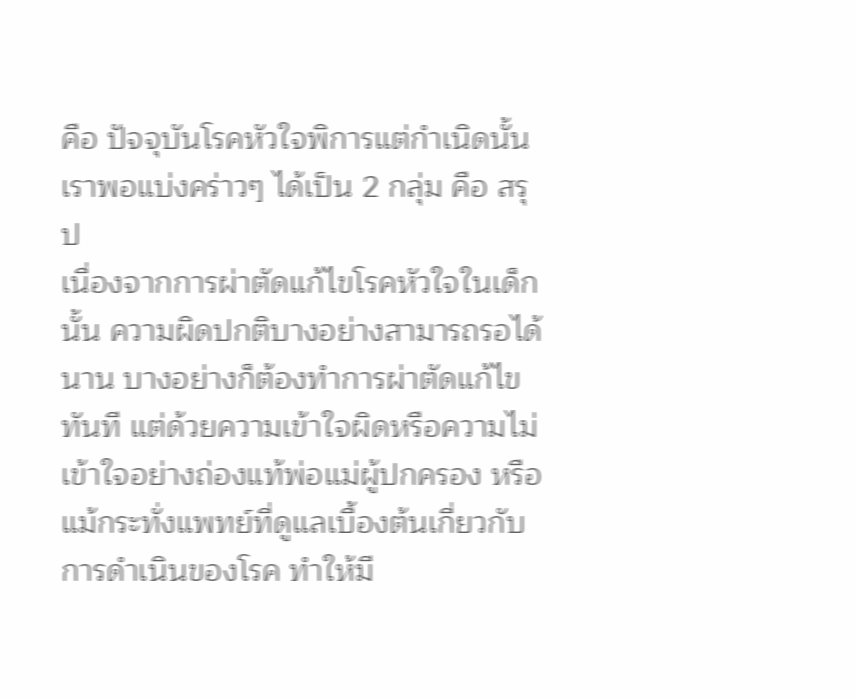คือ ปัจจุบันโรคหัวใจพิการแต่กำเนิดนั้นเราพอแบ่งคร่าวๆ ได้เป็น 2 กลุ่ม คือ สรุป
เนื่องจากการผ่าตัดแก้ไขโรคหัวใจในเด็กนั้น ความผิดปกติบางอย่างสามารถรอได้นาน บางอย่างก็ต้องทำการผ่าตัดแก้ไขทันที แต่ด้วยความเข้าใจผิดหรือความไม่เข้าใจอย่างถ่องแท้พ่อแม่ผู้ปกครอง หรือแม้กระทั่งแพทย์ที่ดูแลเบื้องต้นเกี่ยวกับการดำเนินของโรค ทำให้มี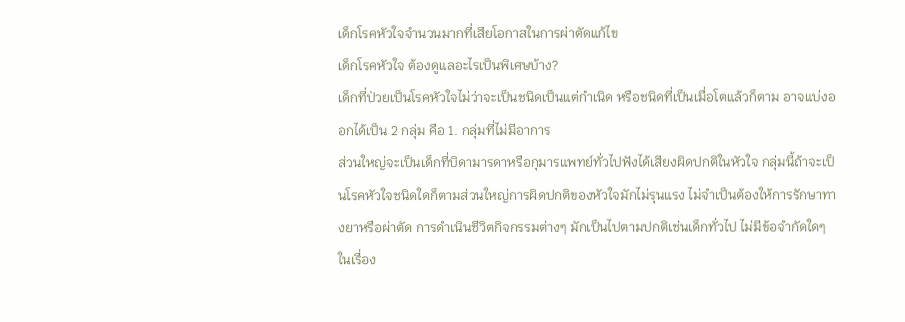เด็กโรคหัวใจจำนวนมากที่เสียโอกาสในการผ่าตัดแก้ไข
เด็กโรคหัวใจ ต้องดูแลอะไรเป็นพิเศษบ้าง?
เด็กที่ป่วยเป็นโรคหัวใจไม่ว่าจะเป็นชนิดเป็นแต่กำเนิด หรือชนิดที่เป็นเมื่อโตแล้วก็ตาม อาจแบ่งออกได้เป็น 2 กลุ่ม คือ 1. กลุ่มที่ไม่มีอาการ
ส่วนใหญ่จะเป็นเด็กที่บิดามารดาหรือกุมารแพทย์ทั่วไปฟังได้เสียงผิดปกติในหัวใจ กลุ่มนี้ถ้าจะเป็นโรคหัวใจชนิดใดก็ตามส่วนใหญ่การผิดปกติของหัวใจมักไม่รุนแรง ไม่จำเป็นต้องให้การรักษาทางยาหรือผ่าตัด การดำเนินชีวิตกิจกรรมต่างๆ มักเป็นไปตามปกติเช่นเด็กทั่วไป ไม่มีข้อจำกัดใดๆ ในเรื่อง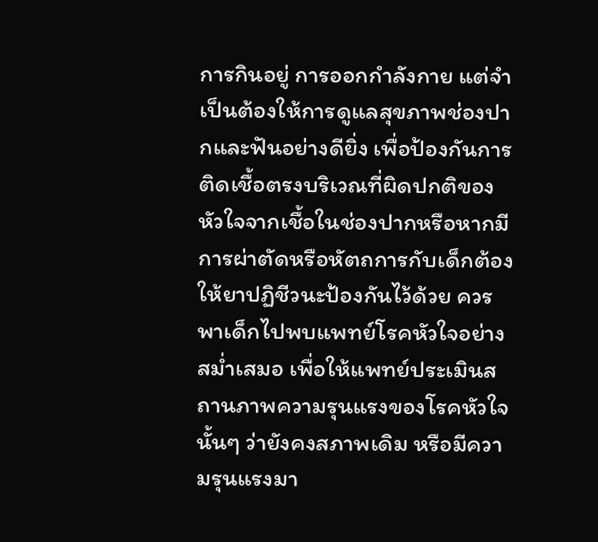การกินอยู่ การออกกำลังกาย แต่จำเป็นต้องให้การดูแลสุขภาพช่องปากและฟันอย่างดียิ่ง เพื่อป้องกันการติดเชื้อตรงบริเวณที่ผิดปกติของหัวใจจากเชื้อในช่องปากหรือหากมีการผ่าตัดหรือหัตถการกับเด็กต้องให้ยาปฏิชีวนะป้องกันไว้ด้วย ควรพาเด็กไปพบแพทย์โรคหัวใจอย่างสม่ำเสมอ เพื่อให้แพทย์ประเมินสถานภาพความรุนแรงของโรคหัวใจนั้นๆ ว่ายังคงสภาพเดิม หรือมีความรุนแรงมา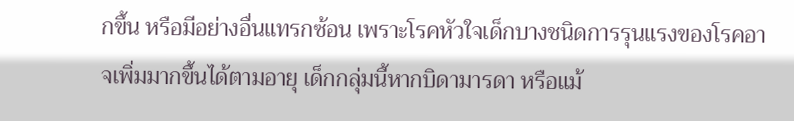กขึ้น หรือมีอย่างอื่นแทรกซ้อน เพราะโรคหัวใจเด็กบางชนิดการรุนแรงของโรคอาจเพิ่มมากขึ้นได้ตามอายุ เด็กกลุ่มนี้หากบิดามารดา หรือแม้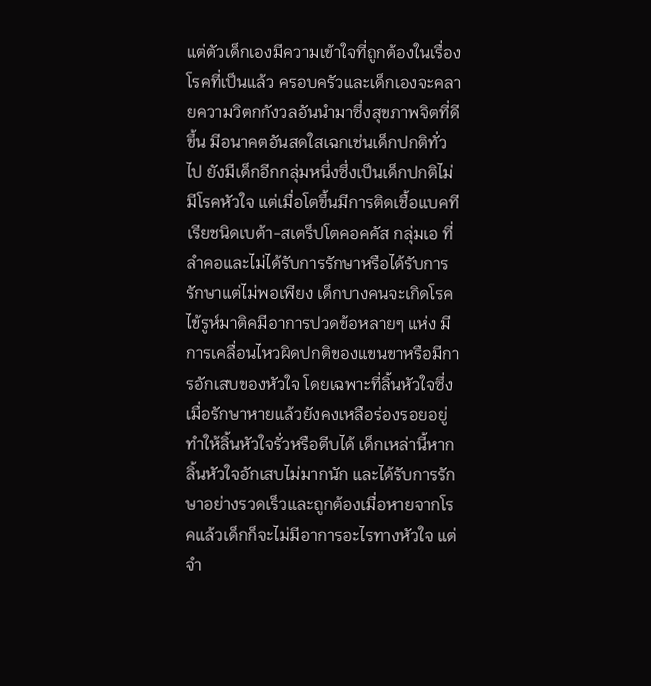แต่ตัวเด็กเองมีความเข้าใจที่ถูกต้องในเรื่องโรคที่เป็นแล้ว ครอบครัวและเด็กเองจะคลายความวิตกกังวลอันนำมาซึ่งสุขภาพจิตที่ดีขึ้น มีอนาคตอันสดใสเฉกเช่นเด็กปกติทั่วไป ยังมีเด็กอีกกลุ่มหนึ่งซึ่งเป็นเด็กปกติไม่มีโรคหัวใจ แต่เมื่อโตขึ้นมีการติดเชื้อแบคทีเรียชนิดเบต้า-สเตร็ปโตคอคคัส กลุ่มเอ ที่ลำคอและไม่ได้รับการรักษาหรือได้รับการรักษาแต่ไม่พอเพียง เด็กบางคนจะเกิดโรคไข้รูห์มาติคมีอาการปวดข้อหลายๆ แห่ง มีการเคลื่อนไหวผิดปกติของแขนขาหรือมีการอักเสบของหัวใจ โดยเฉพาะที่ลิ้นหัวใจซึ่งเมื่อรักษาหายแล้วยังคงเหลือร่องรอยอยู่ ทำให้ลิ้นหัวใจรั่วหรือตีบได้ เด็กเหล่านี้หากลิ้นหัวใจอักเสบไม่มากนัก และได้รับการรักษาอย่างรวดเร็วและถูกต้องเมื่อหายจากโรคแล้วเด็กก็จะไม่มีอาการอะไรทางหัวใจ แต่จำ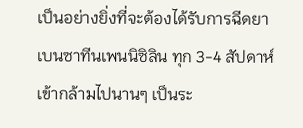เป็นอย่างยิ่งที่จะต้องได้รับการฉีดยาเบนซาทีนเพนนิซิลิน ทุก 3-4 สัปดาห์เข้ากล้ามไปนานๆ เป็นระ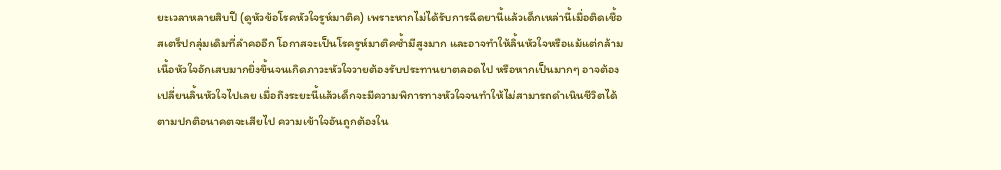ยะเวลาหลายสิบปี (ดูหัวข้อโรคหัวใจรูห์มาติค) เพราะหากไม่ได้รับการฉีดยานี้แล้วเด็กเหล่านี้เมื่อติดเชื้อสเตร็ปกลุ่มเดิมที่ลำคออีก โอกาสจะเป็นโรครูห์มาติคซ้ำมีสูงมาก และอาจทำให้ลิ้นหัวใจหรือแม้แต่กล้ามเนื้อหัวใจอักเสบมากยิ่งขึ้นจนเกิดภาวะหัวใจวายต้องรับประทานยาตลอดไป หรือหากเป็นมากๆ อาจต้องเปลี่ยนลิ้นหัวใจไปเลย เมื่อถึงระยะนี้แล้วเด็กจะมีความพิการทางหัวใจจนทำให้ไม่สามารถดำเนินชีวิตได้ตามปกติอนาคตจะเสียไป ความเข้าใจอันถูกต้องใน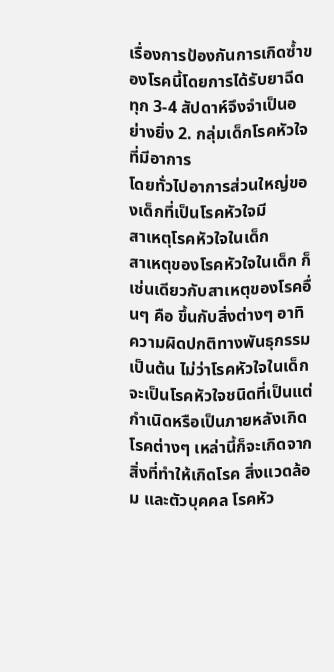เรื่องการป้องกันการเกิดซ้ำของโรคนี้โดยการได้รับยาฉีดทุก 3-4 สัปดาห์จึงจำเป็นอย่างยิ่ง 2. กลุ่มเด็กโรคหัวใจที่มีอาการ
โดยทั่วไปอาการส่วนใหญ่ของเด็กที่เป็นโรคหัวใจมี
สาเหตุโรคหัวใจในเด็ก
สาเหตุของโรคหัวใจในเด็ก ก็เช่นเดียวกับสาเหตุของโรคอื่นๆ คือ ขึ้นกับสิ่งต่างๆ อาทิ ความผิดปกติทางพันธุกรรมเป็นต้น ไม่ว่าโรคหัวใจในเด็กจะเป็นโรคหัวใจชนิดที่เป็นแต่กำเนิดหรือเป็นภายหลังเกิด โรคต่างๆ เหล่านี้ก็จะเกิดจากสิ่งที่ทำให้เกิดโรค สิ่งแวดล้อม และตัวบุคคล โรคหัว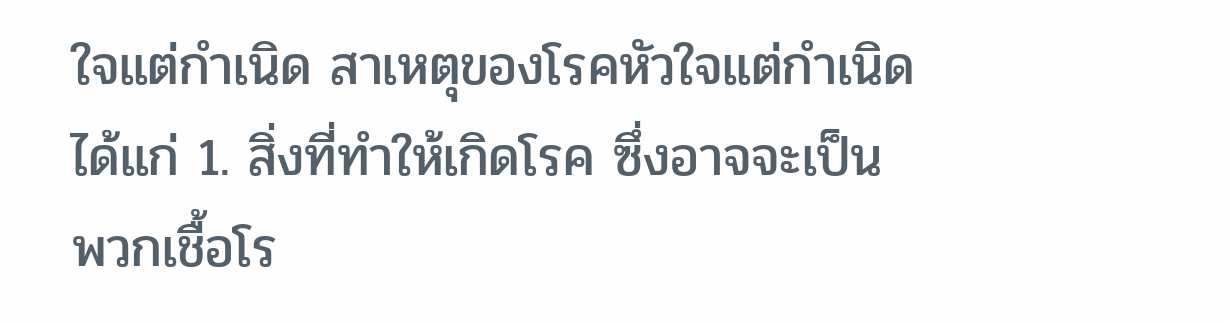ใจแต่กำเนิด สาเหตุของโรคหัวใจแต่กำเนิด ได้แก่ 1. สิ่งที่ทำให้เกิดโรค ซึ่งอาจจะเป็นพวกเชื้อโร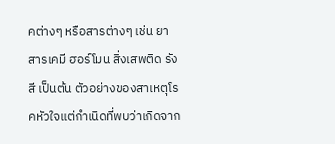คต่างๆ หรือสารต่างๆ เช่น ยา สารเคมี ฮอร์โมน สิ่งเสพติด รังสี เป็นต้น ตัวอย่างของสาเหตุโรคหัวใจแต่กำเนิดที่พบว่าเกิดจาก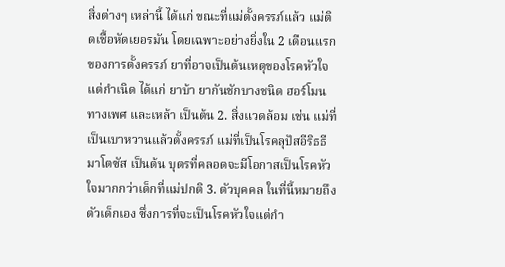สิ่งต่างๆ เหล่านี้ ได้แก่ ขณะที่แม่ตั้งครรภ์แล้ว แม่ติดเชื้อหัดเยอรมัน โดยเฉพาะอย่างยิ่งใน 2 เดือนแรกของการตั้งครรภ์ ยาที่อาจเป็นต้นเหตุของโรคหัวใจแต่กำเนิด ได้แก่ ยาบ้า ยากันชักบางชนิด ฮอร์โมนทางเพศ และเหล้า เป็นต้น 2. สิ่งแวดล้อม เช่น แม่ที่เป็นเบาหวานแล้วตั้งครรภ์ แม่ที่เป็นโรคลุปัสอีริธธีมาโตซัส เป็นต้น บุตรที่คลอดจะมีโอกาสเป็นโรคหัวใจมากกว่าเด็กที่แม่ปกติ 3. ตัวบุคคล ในที่นี้หมายถึงตัวเด็กเอง ซึ่งการที่จะเป็นโรคหัวใจแต่กำ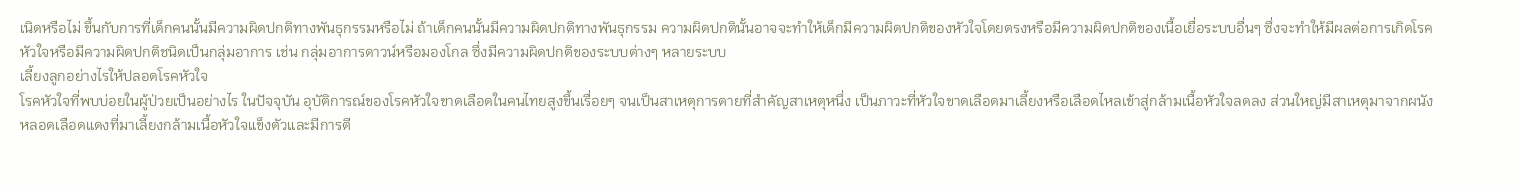เนิดหรือไม่ ขึ้นกับการที่เด็กคนนั้นมีความผิดปกติทางพันธุกรรมหรือไม่ ถ้าเด็กคนนั้นมีความผิดปกติทางพันธุกรรม ความผิดปกตินั้นอาจจะทำให้เด็กมีความผิดปกติของหัวใจโดยตรงหรือมีความผิดปกติของเนื้อเยื่อระบบอื่นๆ ซึ่งจะทำให้มีผลต่อการเกิดโรคหัวใจหรือมีความผิดปกติชนิดเป็นกลุ่มอาการ เช่น กลุ่มอาการดาวน์หรือมองโกล ซึ่งมีความผิดปกติของระบบต่างๆ หลายระบบ
เลี้ยงลูกอย่างไรให้ปลอดโรคหัวใจ
โรคหัวใจที่พบบ่อยในผู้ป่วยเป็นอย่างไร ในปัจจุบัน อุบัติการณ์ของโรคหัวใจขาดเลือดในคนไทยสูงขึ้นเรื่อยๆ จนเป็นสาเหตุการตายที่สำคัญสาเหตุหนึ่ง เป็นภาวะที่หัวใจขาดเลือดมาเลี้ยงหรือเลือดไหลเข้าสู่กล้ามเนื้อหัวใจลดลง ส่วนใหญ่มีสาเหตุมาจากผนังหลอดเลือดแดงที่มาเลี้ยงกล้ามเนื้อหัวใจแข็งตัวและมีการตี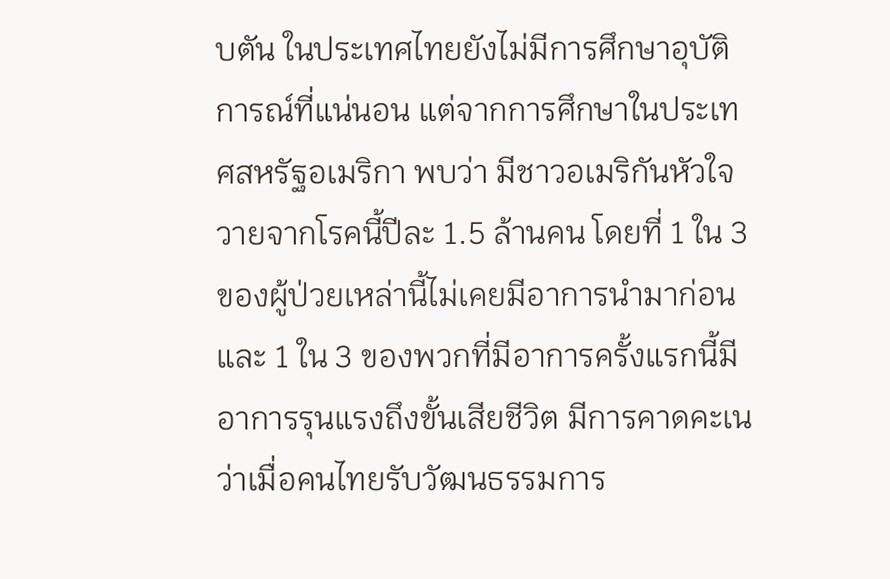บตัน ในประเทศไทยยังไม่มีการศึกษาอุบัติการณ์ที่แน่นอน แต่จากการศึกษาในประเทศสหรัฐอเมริกา พบว่า มีชาวอเมริกันหัวใจวายจากโรคนี้ปีละ 1.5 ล้านคน โดยที่ 1 ใน 3 ของผู้ป่วยเหล่านี้ไม่เคยมีอาการนำมาก่อนและ 1 ใน 3 ของพวกที่มีอาการครั้งแรกนี้มีอาการรุนแรงถึงขั้นเสียชีวิต มีการคาดคะเนว่าเมื่อคนไทยรับวัฒนธรรมการ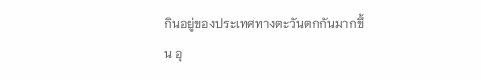กินอยู่ของประเทศทางตะวันตกกันมากขึ้น อุ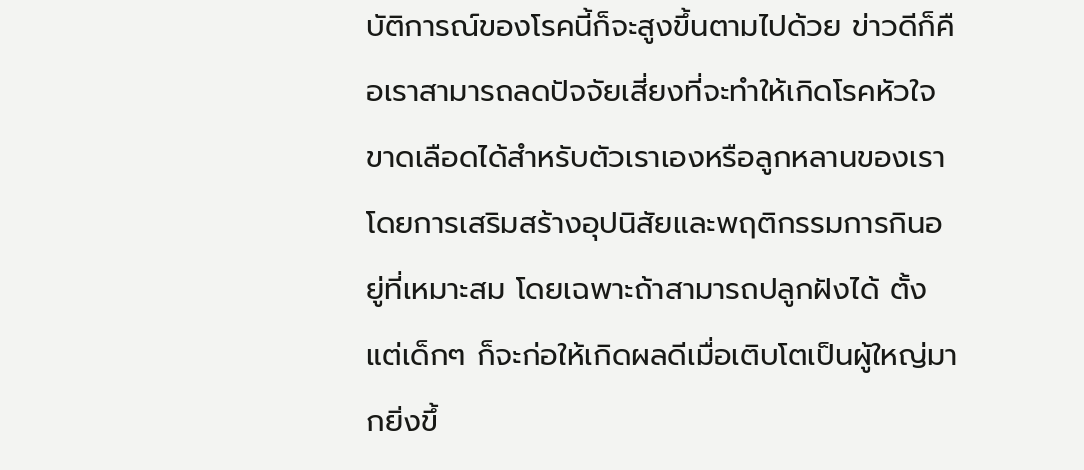บัติการณ์ของโรคนี้ก็จะสูงขึ้นตามไปด้วย ข่าวดีก็คือเราสามารถลดปัจจัยเสี่ยงที่จะทำให้เกิดโรคหัวใจขาดเลือดได้สำหรับตัวเราเองหรือลูกหลานของเรา โดยการเสริมสร้างอุปนิสัยและพฤติกรรมการกินอยู่ที่เหมาะสม โดยเฉพาะถ้าสามารถปลูกฝังได้ ตั้งแต่เด็กๆ ก็จะก่อให้เกิดผลดีเมื่อเติบโตเป็นผู้ใหญ่มากยิ่งขึ้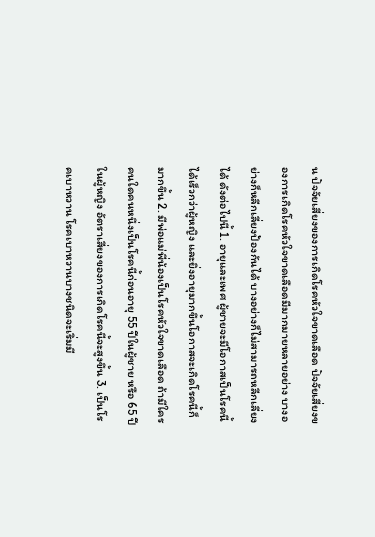น ปัจจัยเสี่ยงของการเกิดโรคหัวใจขาดเลือด ปัจจัยเสี่ยงของการเกิดโรคหัวใจขาดเลือดมีมากมายหลายอย่าง บางอย่างก็หลีกเลี่ยงป้องกันได้ บางอย่างก็ไม่สามารถหลีกเลี่ยงได้ ดังต่อไปนี้ 1. อายุและเพศ ผู้ชายจะมีโอกาสเป็นโรคนี้ได้เร็วกว่าผู้หญิง และยิ่งอายุมากขึ้นโอกาสจะเกิดโรคนี้ก็มากขึ้น 2. มีพ่อแม่พี่น้องเป็นโรคหัวใจขาดเลือด ถ้ามีใครคนใดคนหนึ่งเป็นโรคนี้ก่อนอายุ 55 ปีในผู้ชาย หรือ 65 ปีในผู้หญิง อัตราเสี่ยงของการเกิดโรคนี้จะสูงขึ้น 3. เป็นโรคเบาหวาน โรคเบาหวานบางชนิดจะเริ่มมี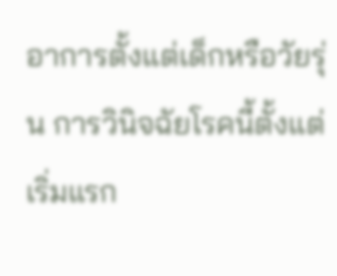อาการตั้งแต่เด็กหรือวัยรุ่น การวินิจฉัยโรคนี้ตั้งแต่เริ่มแรก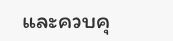และควบคุ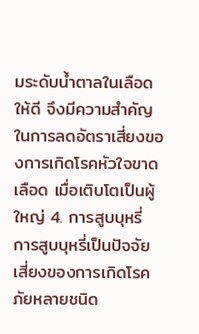มระดับน้ำตาลในเลือดให้ดี จึงมีความสำคัญในการลดอัตราเสี่ยงของการเกิดโรคหัวใจขาดเลือด เมื่อเติบโตเป็นผู้ใหญ่ 4. การสูบบุหรี่ การสูบบุหรี่เป็นปัจจัยเสี่ยงของการเกิดโรคภัยหลายชนิด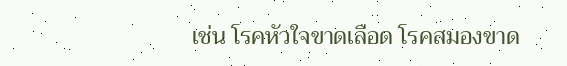เช่น โรคหัวใจขาดเลือด โรคสมองขาด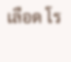เลือด โร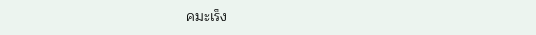คมะเร็ง